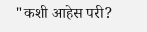"कशी आहेस परी?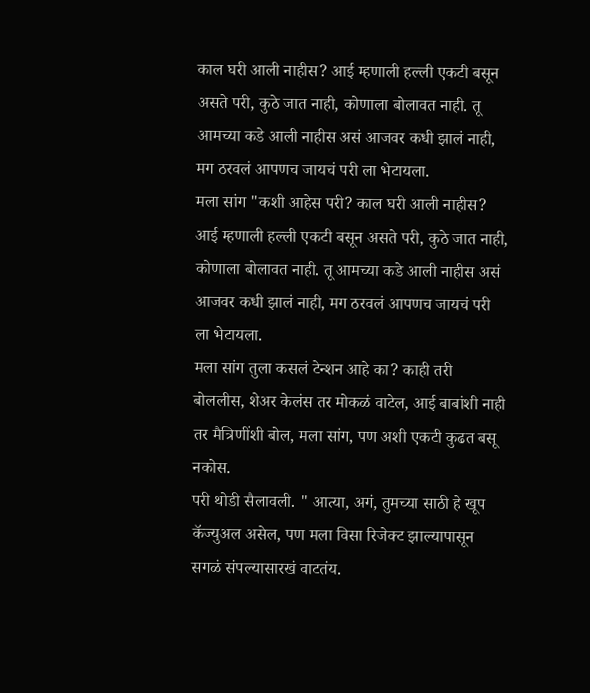काल घरी आली नाहीस? आई म्हणाली हल्ली एकटी बसून असते परी, कुठे जात नाही, कोणाला बोलावत नाही. तू आमच्या कडे आली नाहीस असं आजवर कधी झालं नाही, मग ठरवलं आपणच जायचं परी ला भेटायला.
मला सांग "कशी आहेस परी? काल घरी आली नाहीस? आई म्हणाली हल्ली एकटी बसून असते परी, कुठे जात नाही, कोणाला बोलावत नाही. तू आमच्या कडे आली नाहीस असं आजवर कधी झालं नाही, मग ठरवलं आपणच जायचं परी ला भेटायला.
मला सांग तुला कसलं टेन्शन आहे का? काही तरी बोललीस, शेअर केलंस तर मोकळं वाटेल, आई बाबांशी नाही तर मैत्रिणींशी बोल, मला सांग, पण अशी एकटी कुढत बसू नकोस.
परी थोडी सैलावली. " आत्या, अगं, तुमच्या साठी हे खूप कॅज्युअल असेल, पण मला विसा रिजेक्ट झाल्यापासून सगळं संपल्यासारखं वाटतंय.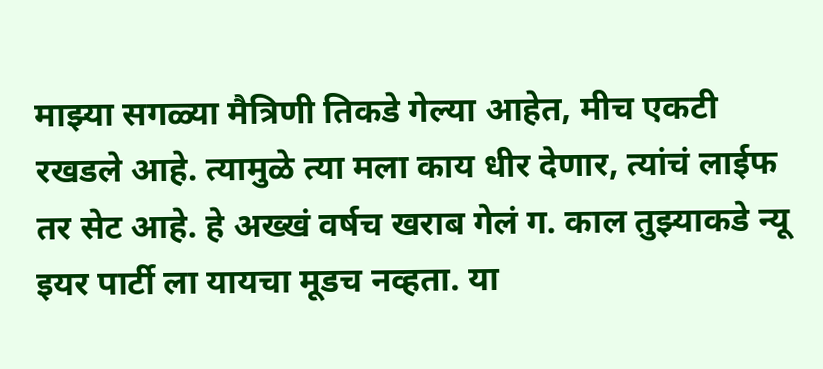माझ्या सगळ्या मैत्रिणी तिकडे गेल्या आहेत, मीच एकटी रखडले आहे. त्यामुळे त्या मला काय धीर देणार, त्यांचं लाईफ तर सेट आहे. हे अख्खं वर्षच खराब गेलं ग. काल तुझ्याकडे न्यू इयर पार्टी ला यायचा मूडच नव्हता. या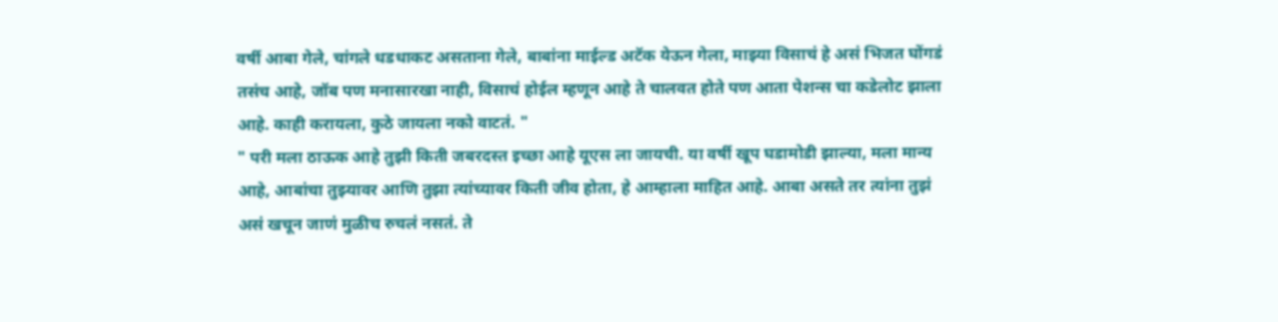वर्षी आबा गेले, चांगले धडधाकट असताना गेले, बाबांना माईल्ड अटॅक येऊन गेला, माझ्या विसाचं हे असं भिजत घोंगडं तसंच आहे, जॉब पण मनासारखा नाही, विसाचं होईल म्हणून आहे ते चालवत होते पण आता पेशन्स चा कडेलोट झाला आहे. काही करायला, कुठे जायला नको वाटतं. "
" परी मला ठाऊक आहे तुझी किती जबरदस्त इच्छा आहे यूएस ला जायची. या वर्षी खूप घडामोडी झाल्या, मला मान्य आहे, आबांचा तुझ्यावर आणि तुझा त्यांच्यावर किती जीव होता, हे आम्हाला माहित आहे. आबा असते तर त्यांना तुझं असं खचून जाणं मुळीच रुचलं नसतं. ते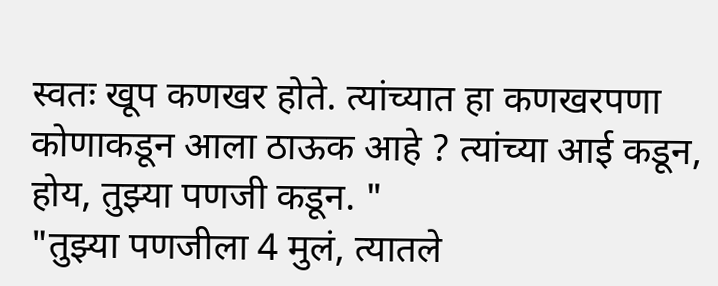स्वतः खूप कणखर होते. त्यांच्यात हा कणखरपणा कोणाकडून आला ठाऊक आहे ? त्यांच्या आई कडून, होय, तुझ्या पणजी कडून. "
"तुझ्या पणजीला 4 मुलं, त्यातले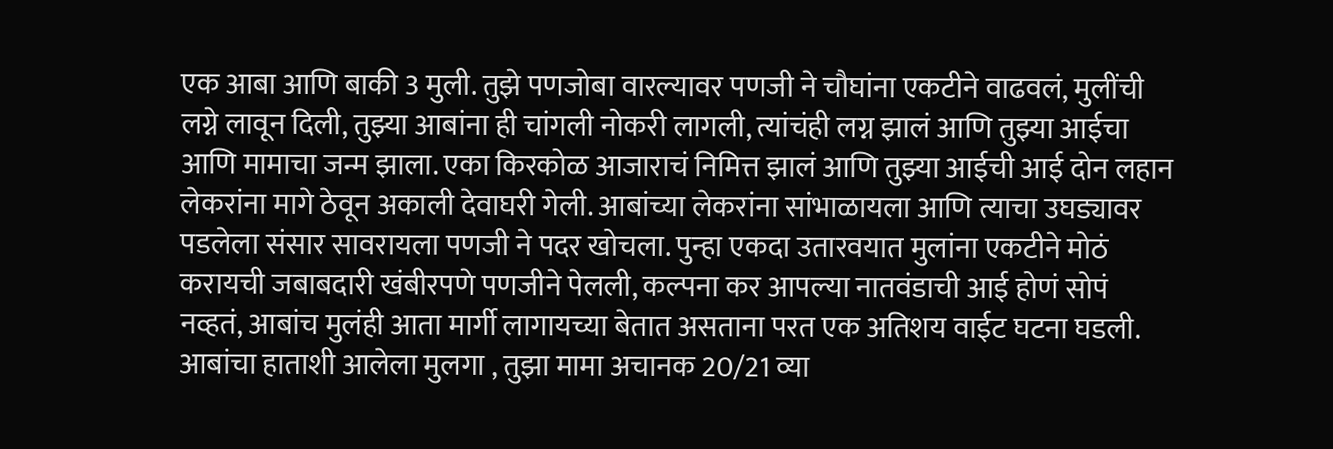एक आबा आणि बाकी 3 मुली. तुझे पणजोबा वारल्यावर पणजी ने चौघांना एकटीने वाढवलं, मुलींची लग्ने लावून दिली, तुझ्या आबांना ही चांगली नोकरी लागली, त्यांचंही लग्न झालं आणि तुझ्या आईचा आणि मामाचा जन्म झाला. एका किरकोळ आजाराचं निमित्त झालं आणि तुझ्या आईची आई दोन लहान लेकरांना मागे ठेवून अकाली देवाघरी गेली. आबांच्या लेकरांना सांभाळायला आणि त्याचा उघड्यावर पडलेला संसार सावरायला पणजी ने पदर खोचला. पुन्हा एकदा उतारवयात मुलांना एकटीने मोठं करायची जबाबदारी खंबीरपणे पणजीने पेलली, कल्पना कर आपल्या नातवंडाची आई होणं सोपं नव्हतं, आबांच मुलंही आता मार्गी लागायच्या बेतात असताना परत एक अतिशय वाईट घटना घडली. आबांचा हाताशी आलेला मुलगा , तुझा मामा अचानक 20/21 व्या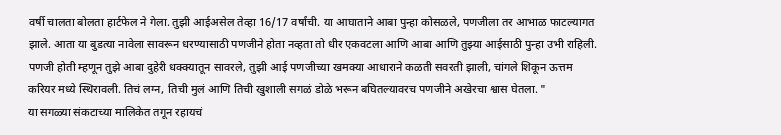वर्षी चालता बोलता हार्टफेल ने गेला. तुझी आईअसेल तेव्हा 16/17 वर्षांची. या आघाताने आबा पुन्हा कोसळले, पणजीला तर आभाळ फाटल्यागत झाले. आता या बुडत्या नावेला सावरून धरण्यासाठी पणजीने होता नव्हता तो धीर एकवटला आणि आबा आणि तुझ्या आईसाठी पुन्हा उभी राहिली. पणजी होती म्हणून तुझे आबा दुहेरी धक्क्यातून सावरले, तुझी आई पणजीच्या खमक्या आधाराने कळती सवरती झाली, चांगले शिकून ऊत्तम करियर मध्ये स्थिरावली. तिचं लग्न, तिची मुलं आणि तिची खुशाली सगळं डोळे भरून बघितल्यावरच पणजीने अखेरचा श्वास घेतला. "
या सगळ्या संकटाच्या मालिकेत तगून रहायचं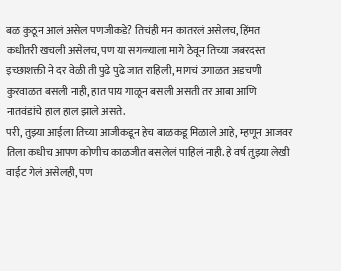बळ कुठून आलं असेल पणजीकडे? तिचंही मन कातरलं असेलच, हिंमत कधीतरी खचली असेलच, पण या सगळ्याला मागे ठेवून तिच्या जबरदस्त इच्छाशक्ती ने दर वेळी ती पुढे पुढे जात राहिली, मागचं उगाळत अडचणी कुरवाळत बसली नाही, हात पाय गाळून बसली असती तर आबा आणि नातवंडांचे हाल हाल झाले असते.
परी, तुझ्या आईला तिच्या आजीकडून हेच बाळकडू मिळाले आहे, म्हणून आजवर तिला कधीच आपण कोणीच काळजीत बसलेलं पाहिलं नाही. हे वर्ष तुझ्या लेखी वाईट गेलं असेलही, पण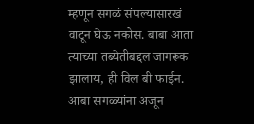म्हणून सगळं संपल्यासारखं वाटून घेऊ नकोस. बाबा आता त्याच्या तब्येतीबद्दल जागरूक झालाय, ही विल बी फाईन. आबा सगळ्यांना अजून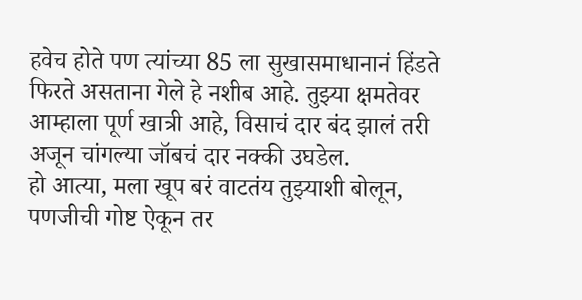हवेच होते पण त्यांच्या 85 ला सुखासमाधानानं हिंडते फिरते असताना गेले हे नशीब आहे. तुझ्या क्षमतेवर आम्हाला पूर्ण खात्री आहे, विसाचं दार बंद झालं तरी अजून चांगल्या जॉबचं दार नक्की उघडेल.
हो आत्या, मला खूप बरं वाटतंय तुझ्याशी बोलून, पणजीची गोष्ट ऐकून तर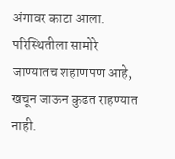अंगावर काटा आला. परिस्थितीला सामोरे जाण्यातच शहाणपण आहे, खचून जाऊन कुढत राहण्यात नाही.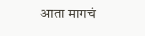आता मागचं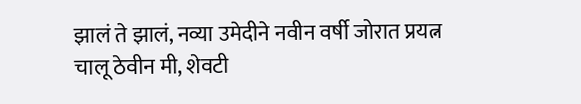झालं ते झालं, नव्या उमेदीने नवीन वर्षी जोरात प्रयत्न चालू ठेवीन मी, शेवटी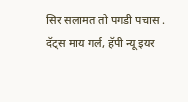सिर सलामत तो पगडी पचास .
दॅट्स माय गर्ल, हॅपी न्यू इयर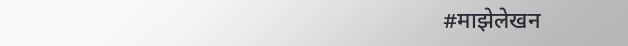#माझेलेखन